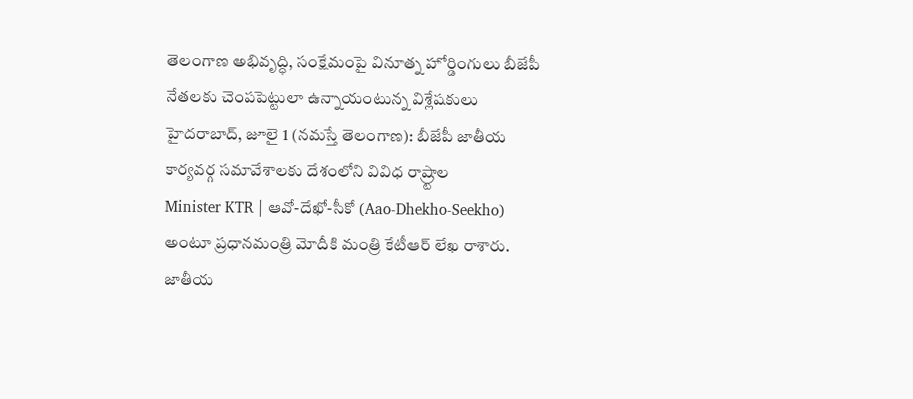తెలంగాణ అభివృద్ధి, సంక్షేమంపై వినూత్న హోర్డింగులు బీజేపీ నేతలకు చెంపపెట్టులా ఉన్నాయంటున్న విశ్లేషకులు హైదరాబాద్, జూలై 1 (నమస్తే తెలంగాణ): బీజేపీ జాతీయ కార్యవర్గ సమావేశాలకు దేశంలోని వివిధ రాష్ర్టాల
Minister KTR | ఆవో-దేఖో-సీకో (Aao-Dhekho-Seekho) అంటూ ప్రధానమంత్రి మోదీకి మంత్రి కేటీఆర్ లేఖ రాశారు. జాతీయ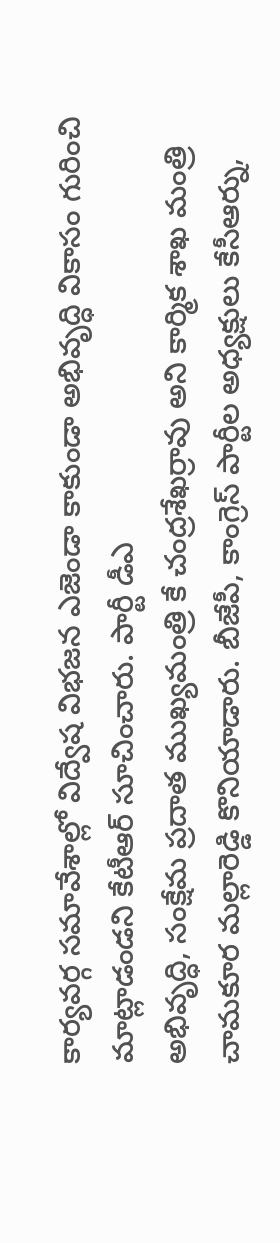కార్యవర్గ సమావేశాల్లో విద్వేష విభజన ఎజెండా కాకుండా అభివృద్ధి వికాసం గురించి మాట్లాడండని కేటీఆర్ సూచించారు. పార్టీ డీఎ
అభివృద్ధి, సంక్షేమ ప్రదాత ముఖ్యమంత్రి కే చంద్రశేఖర్రావు అని కార్మిక శాఖ మంత్రి చామకూర మల్లారెడ్డి కొనియాడారు. బీజేపీ, కాంగ్రెస్ పార్టీల అధ్యక్షులు కేసీఆర్ను,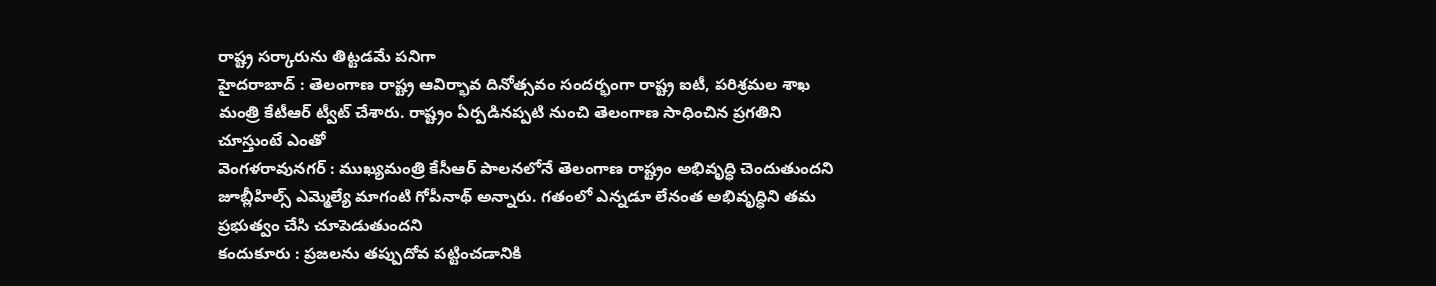రాష్ట్ర సర్కారును తిట్టడమే పనిగా
హైదరాబాద్ : తెలంగాణ రాష్ట్ర ఆవిర్భావ దినోత్సవం సందర్భంగా రాష్ట్ర ఐటీ, పరిశ్రమల శాఖ మంత్రి కేటీఆర్ ట్వీట్ చేశారు. రాష్ట్రం ఏర్పడినప్పటి నుంచి తెలంగాణ సాధించిన ప్రగతిని చూస్తుంటే ఎంతో
వెంగళరావునగర్ : ముఖ్యమంత్రి కేసీఆర్ పాలనలోనే తెలంగాణ రాష్ట్రం అభివృద్ధి చెందుతుందని జూబ్లీహిల్స్ ఎమ్మెల్యే మాగంటి గోపీనాథ్ అన్నారు. గతంలో ఎన్నడూ లేనంత అభివృద్ధిని తమ ప్రభుత్వం చేసి చూపెడుతుందని
కందుకూరు : ప్రజలను తప్పుదోవ పట్టించడానికి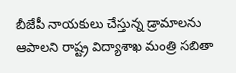బీజేపీ నాయకులు చేస్తున్న డ్రామాలను ఆపాలని రాష్ట్ర విద్యాశాఖ మంత్రి సబితా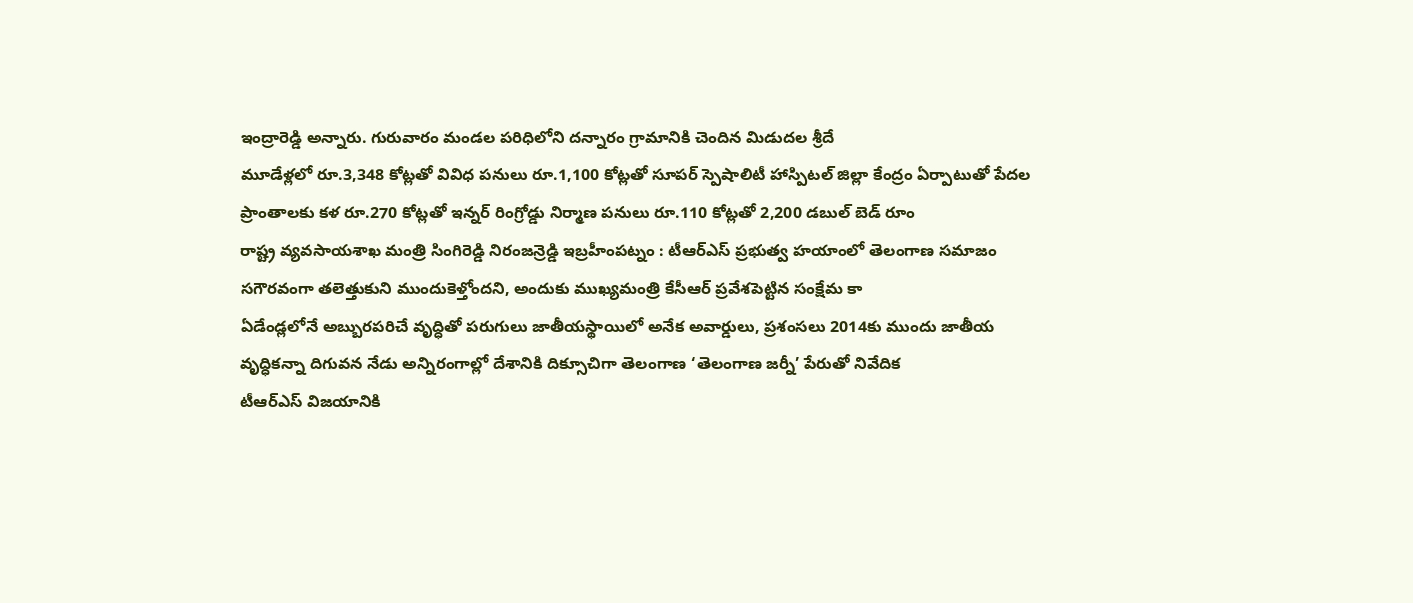ఇంద్రారెడ్డి అన్నారు. గురువారం మండల పరిధిలోని దన్నారం గ్రామానికి చెందిన మిడుదల శ్రీదే
మూడేళ్లలో రూ.3,348 కోట్లతో వివిధ పనులు రూ.1,100 కోట్లతో సూపర్ స్పెషాలిటీ హాస్పిటల్ జిల్లా కేంద్రం ఏర్పాటుతో పేదల ప్రాంతాలకు కళ రూ.270 కోట్లతో ఇన్నర్ రింగ్రోడ్డు నిర్మాణ పనులు రూ.110 కోట్లతో 2,200 డబుల్ బెడ్ రూం
రాష్ట్ర వ్యవసాయశాఖ మంత్రి సింగిరెడ్డి నిరంజన్రెడ్డి ఇబ్రహీంపట్నం : టీఆర్ఎస్ ప్రభుత్వ హయాంలో తెలంగాణ సమాజం సగౌరవంగా తలెత్తుకుని ముందుకెళ్తోందని, అందుకు ముఖ్యమంత్రి కేసీఆర్ ప్రవేశపెట్టిన సంక్షేమ కా
ఏడేండ్లలోనే అబ్బురపరిచే వృద్ధితో పరుగులు జాతీయస్థాయిలో అనేక అవార్డులు, ప్రశంసలు 2014కు ముందు జాతీయ వృద్ధికన్నా దిగువన నేడు అన్నిరంగాల్లో దేశానికి దిక్సూచిగా తెలంగాణ ‘తెలంగాణ జర్నీ’ పేరుతో నివేదిక
టీఆర్ఎస్ విజయానికి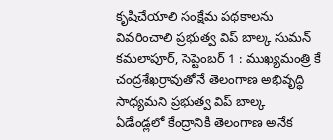కృషిచేయాలి సంక్షేమ పథకాలను వివరించాలి ప్రభుత్వ విప్ బాల్క సుమన్ కమలాపూర్, సెప్టెంబర్ 1 : ముఖ్యమంత్రి కే చంద్రశేఖర్రావుతోనే తెలంగాణ అభివృద్ధి సాధ్యమని ప్రభుత్వ విప్ బాల్క
ఏడేండ్లలో కేంద్రానికి తెలంగాణ అనేక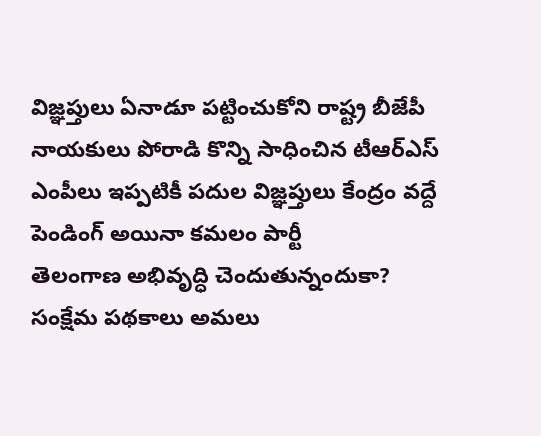విజ్ఞప్తులు ఏనాడూ పట్టించుకోని రాష్ట్ర బీజేపీ నాయకులు పోరాడి కొన్ని సాధించిన టీఆర్ఎస్ ఎంపీలు ఇప్పటికీ పదుల విజ్ఞప్తులు కేంద్రం వద్దే పెండింగ్ అయినా కమలం పార్టీ
తెలంగాణ అభివృద్ధి చెందుతున్నందుకా? సంక్షేమ పథకాలు అమలు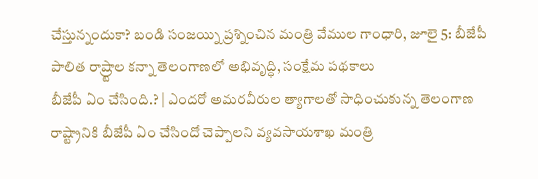చేస్తున్నందుకా? బండి సంజయ్ని ప్రశ్నించిన మంత్రి వేముల గాంధారి, జూలై 5: బీజేపీ పాలిత రాష్ర్టాల కన్నా తెలంగాణలో అభివృద్ధి, సంక్షేమ పథకాలు
బీజేపీ ఏం చేసింది.? | ఎందరో అమరవీరుల త్యాగాలతో సాధించుకున్న తెలంగాణ రాష్ట్రానికి బీజేపీ ఏం చేసిందో చెప్పాలని వ్యవసాయశాఖ మంత్రి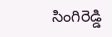సింగిరెడ్డి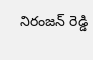నిరంజన్ రెడ్డి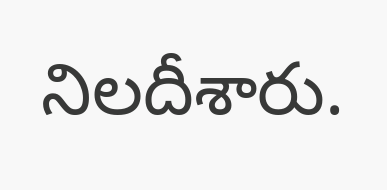నిలదీశారు.